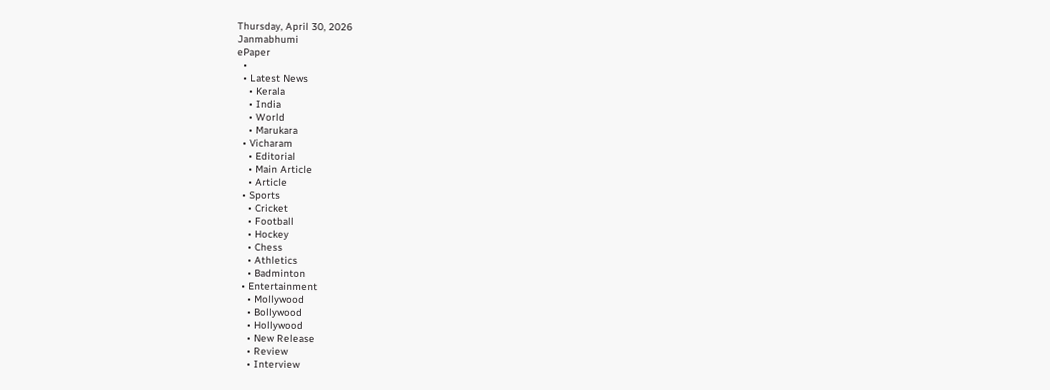Thursday, April 30, 2026
Janmabhumi
ePaper
  •
  • Latest News
    • Kerala
    • India
    • World
    • Marukara
  • Vicharam
    • Editorial
    • Main Article
    • Article
  • Sports
    • Cricket
    • Football
    • Hockey
    • Chess
    • Athletics
    • Badminton
  • Entertainment
    • Mollywood
    • Bollywood
    • Hollywood
    • New Release
    • Review
    • Interview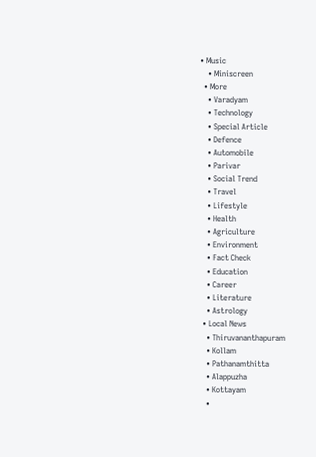• Music
    • Miniscreen
  • More
    • Varadyam
    • Technology
    • Special Article
    • Defence
    • Automobile
    • Parivar
    • Social Trend
    • Travel
    • Lifestyle
    • Health
    • Agriculture
    • Environment
    • Fact Check
    • Education
    • Career
    • Literature
    • Astrology
  • Local News
    • Thiruvananthapuram
    • Kollam
    • Pathanamthitta
    • Alappuzha
    • Kottayam
    •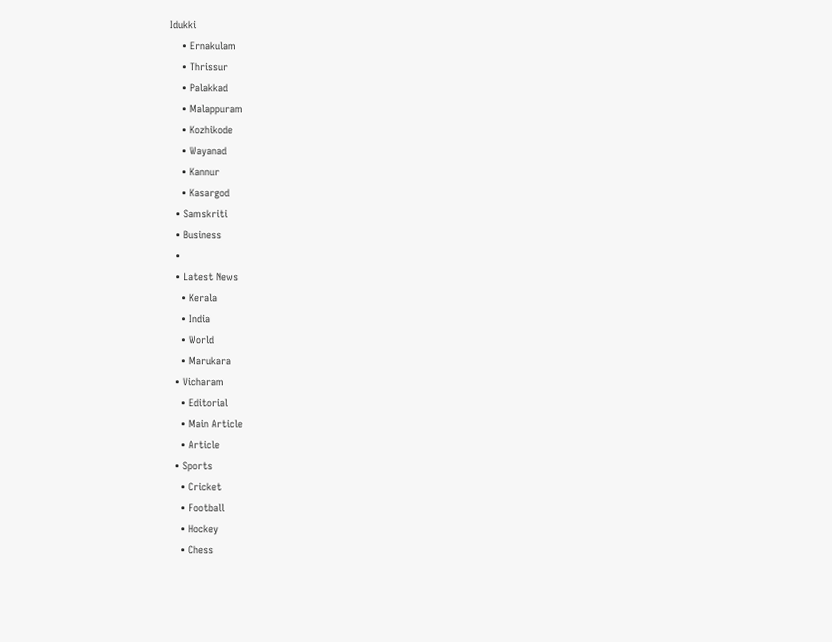Idukki
    • Ernakulam
    • Thrissur
    • Palakkad
    • Malappuram
    • Kozhikode
    • Wayanad
    • Kannur
    • Kasargod
  • Samskriti
  • Business
  •
  • Latest News
    • Kerala
    • India
    • World
    • Marukara
  • Vicharam
    • Editorial
    • Main Article
    • Article
  • Sports
    • Cricket
    • Football
    • Hockey
    • Chess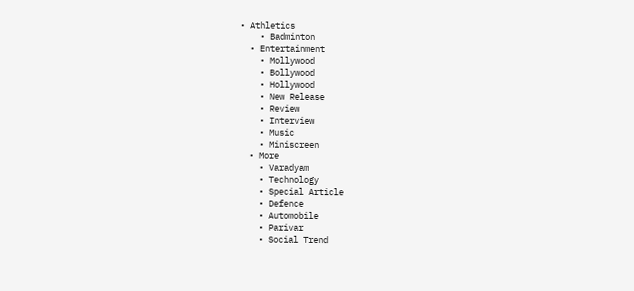• Athletics
    • Badminton
  • Entertainment
    • Mollywood
    • Bollywood
    • Hollywood
    • New Release
    • Review
    • Interview
    • Music
    • Miniscreen
  • More
    • Varadyam
    • Technology
    • Special Article
    • Defence
    • Automobile
    • Parivar
    • Social Trend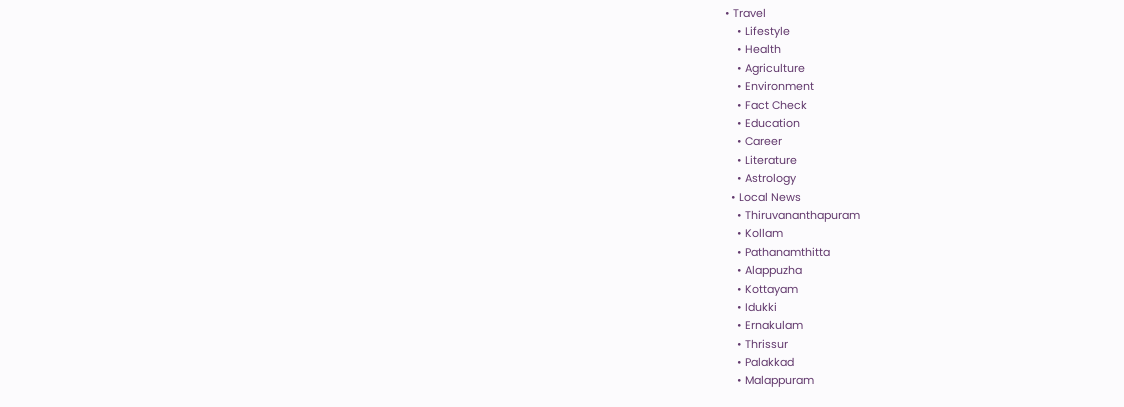• Travel
    • Lifestyle
    • Health
    • Agriculture
    • Environment
    • Fact Check
    • Education
    • Career
    • Literature
    • Astrology
  • Local News
    • Thiruvananthapuram
    • Kollam
    • Pathanamthitta
    • Alappuzha
    • Kottayam
    • Idukki
    • Ernakulam
    • Thrissur
    • Palakkad
    • Malappuram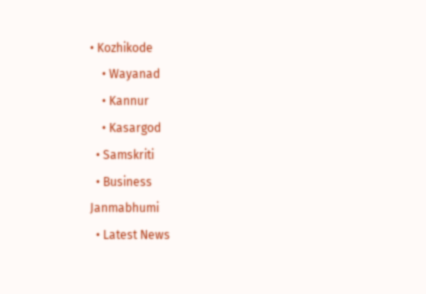• Kozhikode
    • Wayanad
    • Kannur
    • Kasargod
  • Samskriti
  • Business
Janmabhumi
  • Latest News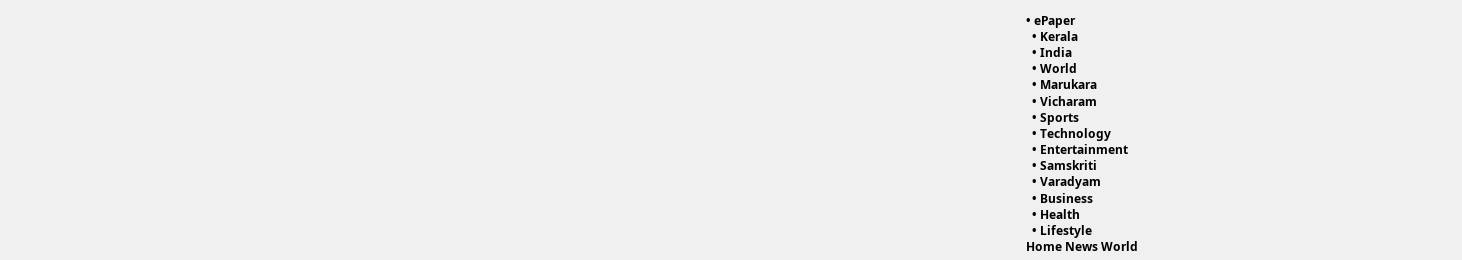• ePaper
  • Kerala
  • India
  • World
  • Marukara
  • Vicharam
  • Sports
  • Technology
  • Entertainment
  • Samskriti
  • Varadyam
  • Business
  • Health
  • Lifestyle
Home News World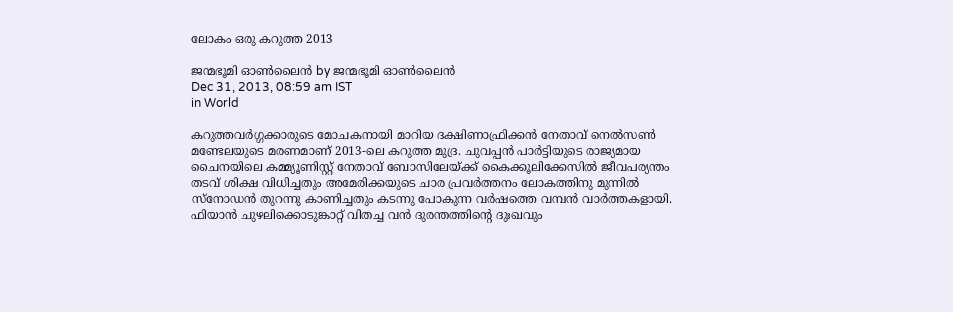ലോകം ഒരു കറുത്ത 2013

ജന്മഭൂമി ഓണ്‍ലൈന്‍ by ജന്മഭൂമി ഓണ്‍ലൈന്‍
Dec 31, 2013, 08:59 am IST
in World

കറുത്തവര്‍ഗ്ഗക്കാരുടെ മോചകനായി മാറിയ ദക്ഷിണാഫ്രിക്കന്‍ നേതാവ്‌ നെല്‍സണ്‍ മണ്ടേലയുടെ മരണമാണ്‌ 2013-ലെ കറുത്ത മുദ്ര. ചുവപ്പന്‍ പാര്‍ട്ടിയുടെ രാജ്യമായ ചൈനയിലെ കമ്മ്യൂണിസ്റ്റ്‌ നേതാവ്‌ ബോസിലേയ്‌ക്ക്‌ കൈക്കൂലിക്കേസില്‍ ജീവപര്യന്തം തടവ്‌ ശിക്ഷ വിധിച്ചതും അമേരിക്കയുടെ ചാര പ്രവര്‍ത്തനം ലോകത്തിനു മുന്നില്‍ സ്നോഡന്‍ തുറന്നു കാണിച്ചതും കടന്നു പോകുന്ന വര്‍ഷത്തെ വമ്പന്‍ വാര്‍ത്തകളായി. ഫിയാന്‍ ചുഴലിക്കൊടുങ്കാറ്റ്‌ വിതച്ച വന്‍ ദുരന്തത്തിന്റെ ദുഃഖവും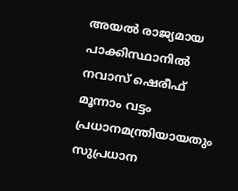അയല്‍ രാജ്യമായ പാക്കിസ്ഥാനില്‍ നവാസ്‌ ഷെരീഫ്‌ മൂന്നാം വട്ടം പ്രധാനമന്ത്രിയായതും സുപ്രധാന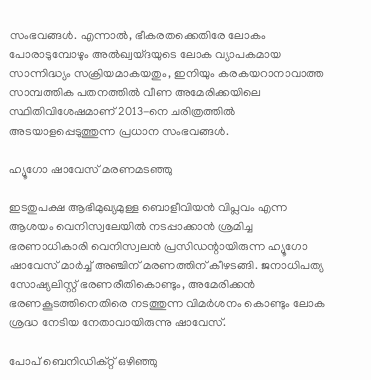സംഭവങ്ങള്‍. എന്നാല്‍, ഭീകരതക്കെതിരേ ലോകം പോരാടുമ്പോഴും അല്‍ഖ്വയ്ദയുടെ ലോക വ്യാപകമായ സാന്നിദ്ധ്യം സക്രിയമാകയതും, ഇനിയും കരകയറാനാവാത്ത സാമ്പത്തിക പതനത്തില്‍ വീണ അമേരിക്കയിലെ സ്ഥിതിവിശേഷമാണ്‌ 2013-നെ ചരിത്രത്തില്‍ അടയാളപ്പെടുത്തുന്ന പ്രധാന സംഭവങ്ങള്‍.

ഹ്യൂഗോ ഷാവേസ്‌ മരണമടഞ്ഞു

ഇടതുപക്ഷ ആഭിമുഖ്യമുള്ള ബൊളീവിയന്‍ വിപ്ലവം എന്ന ആശയം വെനിസ്വലേയില്‍ നടപ്പാക്കാന്‍ ശ്രമിച്ച ഭരണാധികാരി വെനിസ്വലന്‍ പ്രസിഡന്റായിരുന്ന ഹ്യൂഗോ ഷാവേസ്‌ മാര്‍ച്ച്‌ അഞ്ചിന്‌ മരണത്തിന്‌ കീഴടങ്ങി. ജനാധിപത്യ സോഷ്യലിസ്റ്റ്‌ ഭരണരീതികൊണ്ടും, അമേരിക്കന്‍ ഭരണകൂടത്തിനെതിരെ നടത്തുന്ന വിമര്‍ശനം കൊണ്ടും ലോക ശ്രദ്ധ നേടിയ നേതാവായിരുന്നു ഷാവേസ്‌.

പോപ്‌ ബെനിഡിക്റ്റ്‌ ഒഴിഞ്ഞു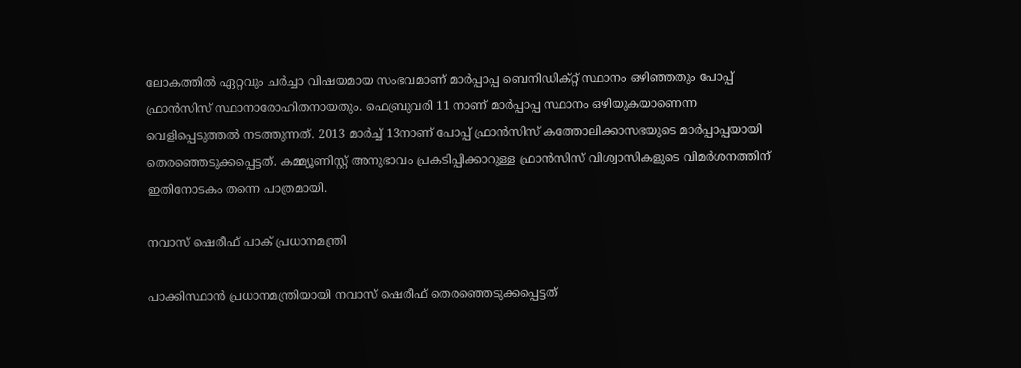ലോകത്തില്‍ ഏറ്റവും ചര്‍ച്ചാ വിഷയമായ സംഭവമാണ്‌ മാര്‍പ്പാപ്പ ബെനിഡിക്റ്റ്‌ സ്ഥാനം ഒഴിഞ്ഞതും പോപ്പ്‌ ഫ്രാന്‍സിസ്‌ സ്ഥാനാരോഹിതനായതും. ഫെബ്രുവരി 11 നാണ്‌ മാര്‍പ്പാപ്പ സ്ഥാനം ഒഴിയുകയാണെന്ന വെളിപ്പെടുത്തല്‍ നടത്തുന്നത്‌. 2013 മാര്‍ച്ച്‌ 13നാണ്‌ പോപ്പ്‌ ഫ്രാന്‍സിസ്‌ കത്തോലിക്കാസഭയുടെ മാര്‍പ്പാപ്പയായി തെരഞ്ഞെടുക്കപ്പെട്ടത്‌. കമ്മ്യൂണിസ്റ്റ്‌ അനുഭാവം പ്രകടിപ്പിക്കാറുള്ള ഫ്രാന്‍സിസ്‌ വിശ്വാസികളുടെ വിമര്‍ശനത്തിന്‌ ഇതിനോടകം തന്നെ പാത്രമായി.

നവാസ്‌ ഷെരീഫ്‌ പാക്‌ പ്രധാനമന്ത്രി

പാക്കിസ്ഥാന്‍ പ്രധാനമന്ത്രിയായി നവാസ്‌ ഷെരീഫ്‌ തെരഞ്ഞെടുക്കപ്പെട്ടത്‌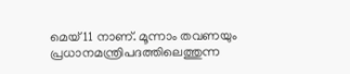മെയ്‌ 11 നാണ്‌. മൂന്നാം തവണയും പ്രധാനമന്ത്രിപദത്തിലെത്തുന്ന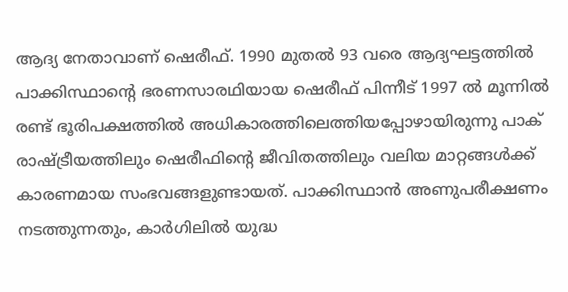ആദ്യ നേതാവാണ്‌ ഷെരീഫ്‌. 1990 മുതല്‍ 93 വരെ ആദ്യഘട്ടത്തില്‍ പാക്കിസ്ഥാന്റെ ഭരണസാരഥിയായ ഷെരീഫ്‌ പിന്നീട്‌ 1997 ല്‍ മൂന്നില്‍ രണ്ട്‌ ഭൂരിപക്ഷത്തില്‍ അധികാരത്തിലെത്തിയപ്പോഴായിരുന്നു പാക്‌ രാഷ്‌ട്രീയത്തിലും ഷെരീഫിന്റെ ജീവിതത്തിലും വലിയ മാറ്റങ്ങള്‍ക്ക്‌ കാരണമായ സംഭവങ്ങളുണ്ടായത്‌. പാക്കിസ്ഥാന്‍ അണുപരീക്ഷണം നടത്തുന്നതും, കാര്‍ഗിലില്‍ യുദ്ധ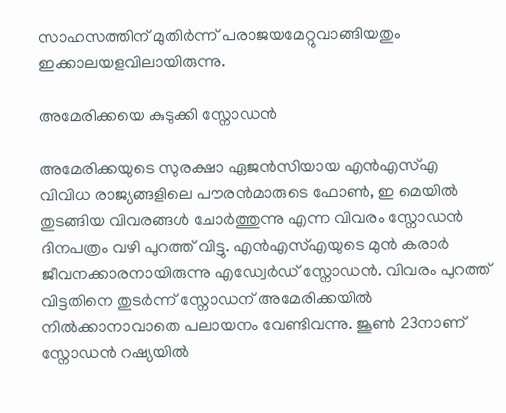സാഹസത്തിന്‌ മുതിര്‍ന്ന്‌ പരാജയമേറ്റുവാങ്ങിയതും ഇക്കാലയളവിലായിരുന്നു.

അമേരിക്കയെ കുടുക്കി സ്നോഡന്‍

അമേരിക്കയുടെ സുരക്ഷാ ഏജന്‍സിയായ എന്‍എസ്‌എ വിവിധ രാജ്യങ്ങളിലെ പൗരന്‍മാരുടെ ഫോണ്‍, ഇ മെയില്‍ തുടങ്ങിയ വിവരങ്ങള്‍ ചോര്‍ത്തുന്നു എന്ന വിവരം സ്നോഡന്‍ ദിനപത്രം വഴി പുറത്ത്‌ വിട്ടു. എന്‍എസ്‌എയുടെ മുന്‍ കരാര്‍ ജീവനക്കാരനായിരുന്നു എഡ്വേര്‍ഡ്‌ സ്നോഡന്‍. വിവരം പുറത്ത്‌ വിട്ടതിനെ തുടര്‍ന്ന്‌ സ്നോഡന്‌ അമേരിക്കയില്‍ നില്‍ക്കാനാവാതെ പലായനം വേണ്ടിവന്നു. ജൂണ്‍ 23നാണ്‌ സ്നോഡന്‍ റഷ്യയില്‍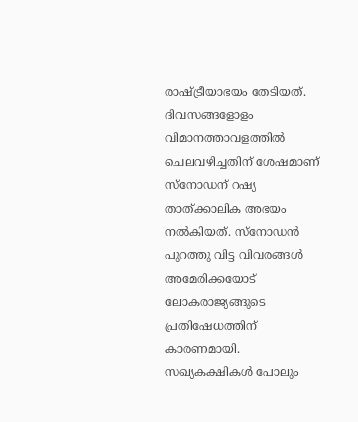രാഷ്‌ട്രീയാഭയം തേടിയത്‌. ദിവസങ്ങളോളം വിമാനത്താവളത്തില്‍ ചെലവഴിച്ചതിന്‌ ശേഷമാണ്‌ സ്നോഡന്‌ റഷ്യ താത്ക്കാലിക അഭയം നല്‍കിയത്‌. സ്നോഡന്‍ പുറത്തു വിട്ട വിവരങ്ങള്‍ അമേരിക്കയോട്‌ ലോകരാജ്യങ്ങുടെ പ്രതിഷേധത്തിന്‌ കാരണമായി. സഖ്യകക്ഷികള്‍ പോലും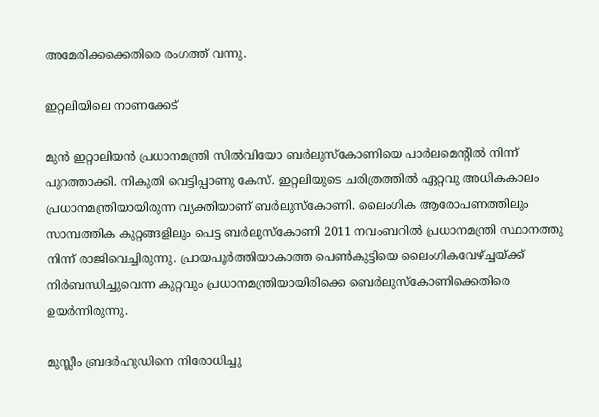അമേരിക്കക്കെതിരെ രംഗത്ത്‌ വന്നു.

ഇറ്റലിയിലെ നാണക്കേട്‌

മുന്‍ ഇറ്റാലിയന്‍ പ്രധാനമന്ത്രി സില്‍വിയോ ബര്‍ലുസ്കോണിയെ പാര്‍ലമെന്റില്‍ നിന്ന്‌ പുറത്താക്കി. നികുതി വെട്ടിപ്പാണു കേസ്‌. ഇറ്റലിയുടെ ചരിത്രത്തില്‍ ഏറ്റവു അധികകാലം പ്രധാനമന്ത്രിയായിരുന്ന വ്യക്തിയാണ്‌ ബര്‍ലുസ്കോണി. ലൈംഗിക ആരോപണത്തിലും സാമ്പത്തിക കുറ്റങ്ങളിലും പെട്ട ബര്‍ലുസ്കോണി 2011 നവംബറില്‍ പ്രധാനമന്ത്രി സ്ഥാനത്തു നിന്ന്‌ രാജിവെച്ചിരുന്നു. പ്രായപൂര്‍ത്തിയാകാത്ത പെണ്‍കുട്ടിയെ ലൈംഗികവേഴ്‌ച്ചയ്‌ക്ക്‌ നിര്‍ബന്ധിച്ചുവെന്ന കുറ്റവും പ്രധാനമന്ത്രിയായിരിക്കെ ബെര്‍ലുസ്കോണിക്കെതിരെ ഉയര്‍ന്നിരുന്നു.

മുസ്ലീം ബ്രദര്‍ഹുഡിനെ നിരോധിച്ചു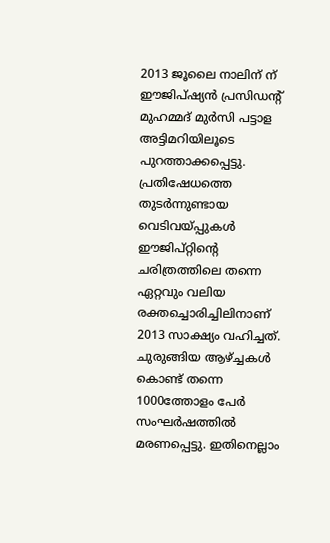2013 ജൂലൈ നാലിന്‌ ന്‌ ഈജിപ്ഷ്യന്‍ പ്രസിഡന്റ്‌ മുഹമ്മദ്‌ മുര്‍സി പട്ടാള അട്ടിമറിയിലൂടെ പുറത്താക്കപ്പെട്ടു. പ്രതിഷേധത്തെ തുടര്‍ന്നുണ്ടായ വെടിവയ്‌പ്പുകള്‍ ഈജിപ്റ്റിന്റെ ചരിത്രത്തിലെ തന്നെ ഏറ്റവും വലിയ രക്തച്ചൊരിച്ചിലിനാണ്‌ 2013 സാക്ഷ്യം വഹിച്ചത്‌. ചുരുങ്ങിയ ആഴ്‌ച്ചകള്‍ കൊണ്ട്‌ തന്നെ 1000ത്തോളം പേര്‍ സംഘര്‍ഷത്തില്‍ മരണപ്പെട്ടു. ഇതിനെല്ലാം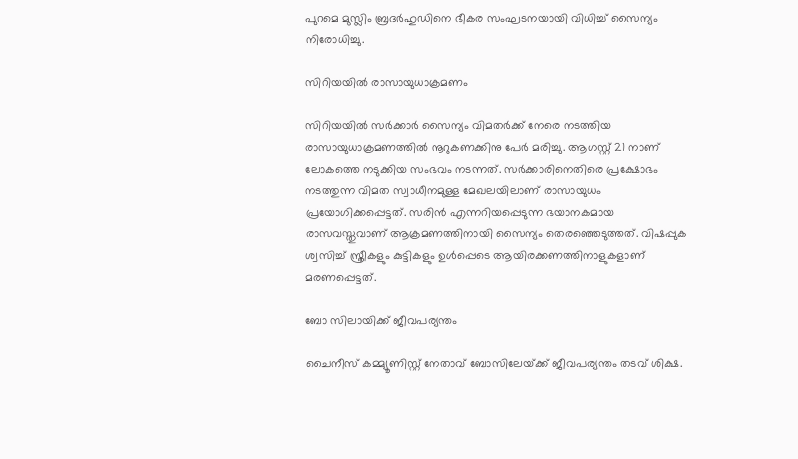പുറമെ മുസ്ലിം ബ്രദര്‍ഹുഡിനെ ഭീകര സംഘടനയായി വിധിച്ച്‌ സൈന്യം നിരോധിച്ചു.

സിറിയയില്‍ രാസായുധാക്രമണം

സിറിയയില്‍ സര്‍ക്കാര്‍ സൈന്യം വിമതര്‍ക്ക്‌ നേരെ നടത്തിയ രാസായുധാക്രമണത്തില്‍ നൂറുകണക്കിനു പേര്‍ മരിച്ചു. ആഗസ്റ്റ്‌ 21 നാണ്‌ ലോകത്തെ നടുക്കിയ സംഭവം നടന്നത്‌. സര്‍ക്കാരിനെതിരെ പ്രക്ഷോഭം നടത്തുന്ന വിമത സ്വാധീനമുള്ള മേഖലയിലാണ്‌ രാസായുധം പ്രയോഗിക്കപ്പെട്ടത്‌. സരിന്‍ എന്നറിയപ്പെടുന്ന ഭയാനകമായ രാസവസ്തുവാണ്‌ ആക്രമണത്തിനായി സൈന്യം തെരഞ്ഞെടുത്തത്‌. വിഷപ്പുക ശ്വസിച്ച്‌ സ്ത്രീകളും കുട്ടികളും ഉള്‍പ്പെടെ ആയിരക്കണത്തിനാളുകളാണ്‌ മരണപ്പെട്ടത്‌.

ബോ സിലായിക്ക്‌ ജീവപര്യന്തം

ചൈനീസ്‌ കമ്മ്യൂണിസ്റ്റ്‌ നേതാവ്‌ ബോസിലേയ്‌ക്ക്‌ ജീവപര്യന്തം തടവ്‌ ശിക്ഷ.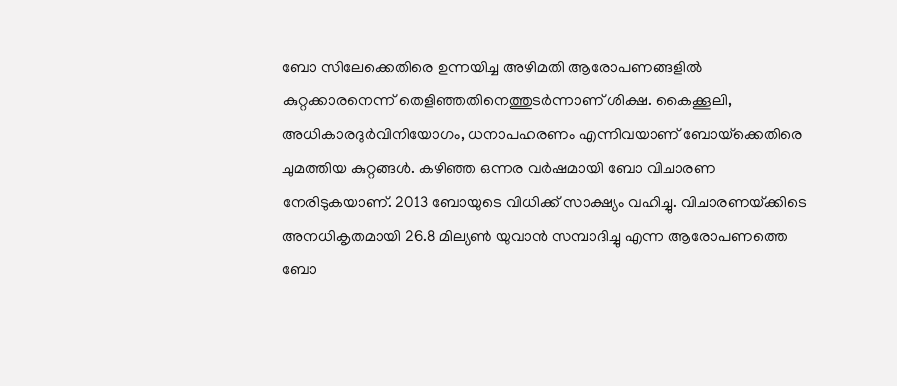ബോ സിലേക്കെതിരെ ഉന്നയിച്ച അഴിമതി ആരോപണങ്ങളില്‍ കുറ്റക്കാരനെന്ന്‌ തെളിഞ്ഞതിനെത്തുടര്‍ന്നാണ്‌ ശിക്ഷ. കൈക്കൂലി, അധികാരദുര്‍വിനിയോഗം, ധനാപഹരണം എന്നിവയാണ്‌ ബോയ്‌ക്കെതിരെ ചുമത്തിയ കുറ്റങ്ങള്‍. കഴിഞ്ഞ ഒന്നര വര്‍ഷമായി ബോ വിചാരണ നേരിടുകയാണ്‌. 2013 ബോയുടെ വിധിക്ക്‌ സാക്ഷ്യം വഹിച്ചു. വിചാരണയ്‌ക്കിടെ അനധികൃതമായി 26.8 മില്യണ്‍ യുവാന്‍ സമ്പാദിച്ചു എന്ന ആരോപണത്തെ ബോ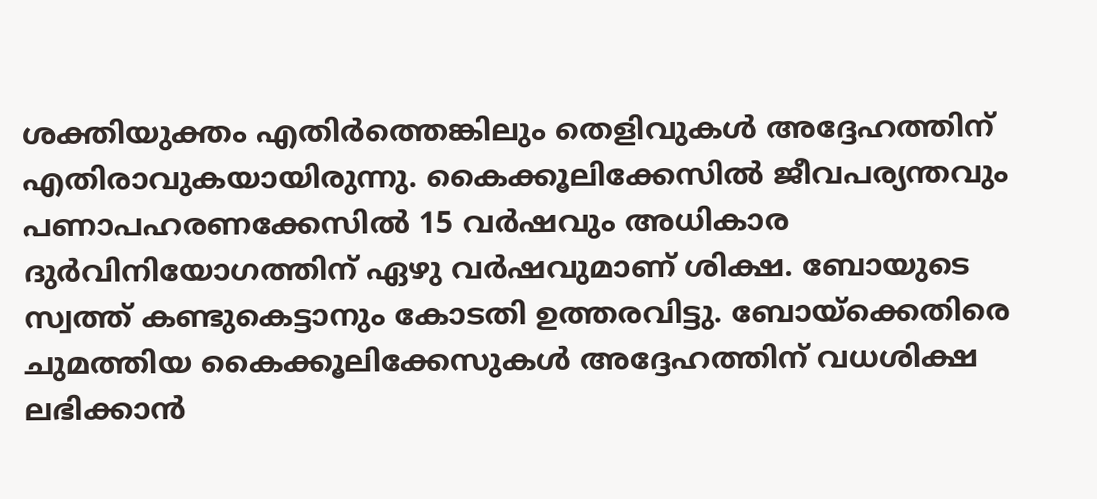ശക്തിയുക്തം എതിര്‍ത്തെങ്കിലും തെളിവുകള്‍ അദ്ദേഹത്തിന്‌ എതിരാവുകയായിരുന്നു. കൈക്കൂലിക്കേസില്‍ ജീവപര്യന്തവും പണാപഹരണക്കേസില്‍ 15 വര്‍ഷവും അധികാര ദുര്‍വിനിയോഗത്തിന്‌ ഏഴു വര്‍ഷവുമാണ്‌ ശിക്ഷ. ബോയുടെ സ്വത്ത്‌ കണ്ടുകെട്ടാനും കോടതി ഉത്തരവിട്ടു. ബോയ്‌ക്കെതിരെ ചുമത്തിയ കൈക്കൂലിക്കേസുകള്‍ അദ്ദേഹത്തിന്‌ വധശിക്ഷ ലഭിക്കാന്‍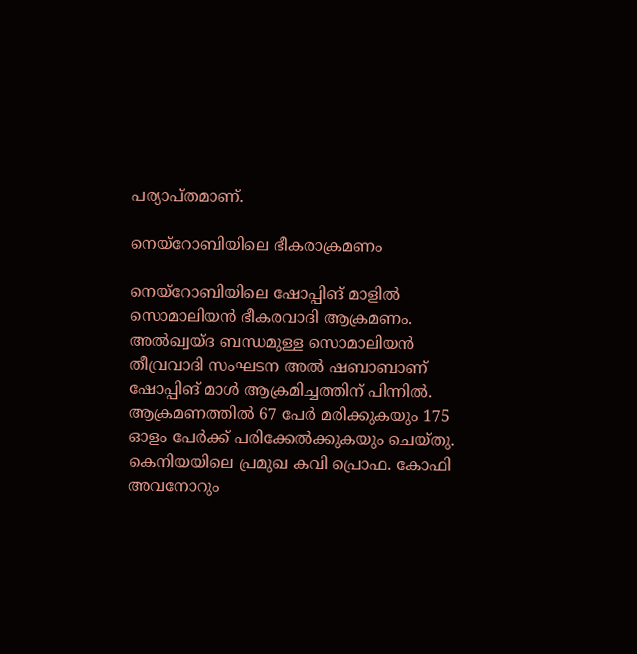പര്യാപ്തമാണ്‌.

നെയ്‌റോബിയിലെ ഭീകരാക്രമണം

നെയ്‌റോബിയിലെ ഷോപ്പിങ്‌ മാളില്‍ സൊമാലിയന്‍ ഭീകരവാദി ആക്രമണം. അല്‍ഖ്വയ്ദ ബന്ധമുള്ള സൊമാലിയന്‍ തീവ്രവാദി സംഘടന അല്‍ ഷബാബാണ്‌ ഷോപ്പിങ്‌ മാള്‍ ആക്രമിച്ചത്തിന്‌ പിന്നില്‍. ആക്രമണത്തില്‍ 67 പേര്‍ മരിക്കുകയും 175 ഓളം പേര്‍ക്ക്‌ പരിക്കേല്‍ക്കുകയും ചെയ്തു. കെനിയയിലെ പ്രമുഖ കവി പ്രൊഫ. കോഫി അവനോറും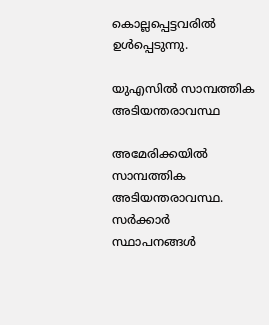കൊല്ലപ്പെട്ടവരില്‍ ഉള്‍പ്പെടുന്നു.

യുഎസില്‍ സാമ്പത്തിക അടിയന്തരാവസ്ഥ

അമേരിക്കയില്‍ സാമ്പത്തിക അടിയന്തരാവസ്ഥ. സര്‍ക്കാര്‍ സ്ഥാപനങ്ങള്‍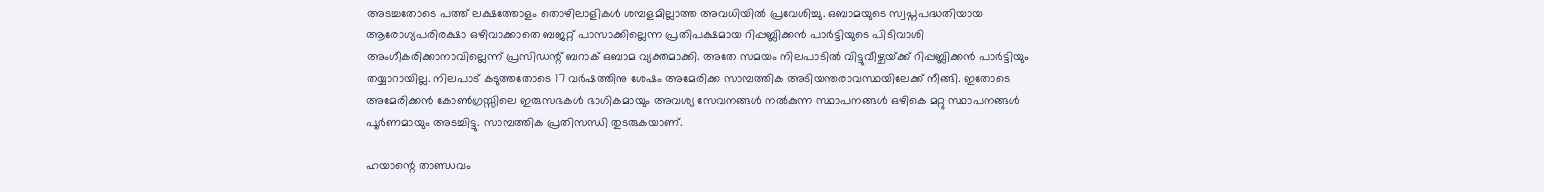അടച്ചതോടെ പത്ത്‌ ലക്ഷത്തോളം തൊഴിലാളികള്‍ ശമ്പളമില്ലാത്ത അവധിയില്‍ പ്രവേശിച്ചു. ഒബാമയുടെ സ്വപ്നപദ്ധതിയായ ആരോഗ്യപരിരക്ഷാ ഒഴിവാക്കാതെ ബജറ്റ്‌ പാസാക്കില്ലെന്ന പ്രതിപക്ഷമായ റിപ്പബ്ലിക്കന്‍ പാര്‍ട്ടിയുടെ പിടിവാശി അംഗീകരിക്കാനാവില്ലെന്ന്‌ പ്രസിഡന്റ്‌ ബറാക്‌ ഒബാമ വ്യക്തമാക്കി. അതേ സമയം നിലപാടില്‍ വിട്ടുവീഴ്ചയ്‌ക്ക്‌ റിപ്പബ്ലിക്കന്‍ പാര്‍ട്ടിയും തയ്യാറായില്ല. നിലപാട്‌ കടുത്തതോടെ 17 വര്‍ഷത്തിനു ശേഷം അമേരിക്ക സാമ്പത്തിക അടിയന്തരാവസ്ഥയിലേക്ക്‌ നീങ്ങി. ഇതോടെ അമേരിക്കന്‍ കോണ്‍ഗ്രസ്സിലെ ഇരുസഭകള്‍ ഭാഗികമായും അവശ്യ സേവനങ്ങള്‍ നല്‍കുന്ന സ്ഥാപനങ്ങള്‍ ഒഴികെ മറ്റു സ്ഥാപനങ്ങള്‍ പൂര്‍ണമായും അടച്ചിട്ടു. സാമ്പത്തിക പ്രതിസന്ധി തുടരുകയാണ്‌.

ഹയാന്റെ താണ്ഡവം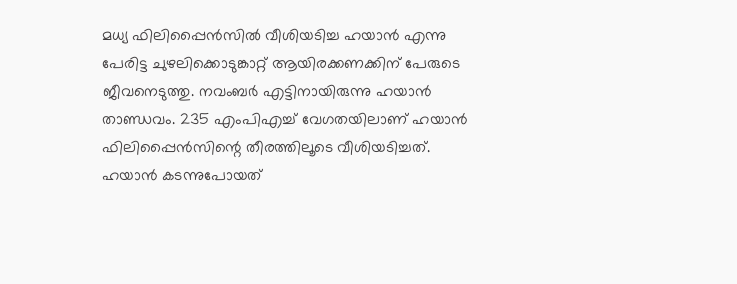മധ്യ ഫിലിപ്പൈന്‍സില്‍ വീശിയടിച്ച ഹയാന്‍ എന്നു പേരിട്ട ചുഴലിക്കൊടുങ്കാറ്റ്‌ ആയിരക്കണക്കിന്‌ പേരുടെ ജീവനെടുത്തു. നവംബര്‍ എട്ടിനായിരുന്നു ഹയാന്‍ താണ്ഡവം. 235 എംപിഎച്ച്‌ വേഗതയിലാണ്‌ ഹയാന്‍ ഫിലിപ്പൈന്‍സിന്റെ തീരത്തിലൂടെ വീശിയടിച്ചത്‌. ഹയാന്‍ കടന്നുപോയത്‌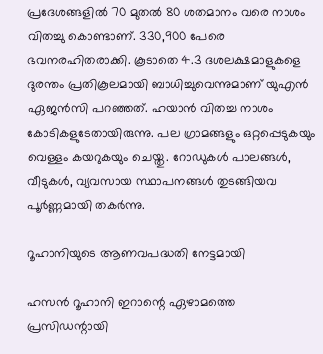പ്രദേശങ്ങളില്‍ 70 മുതല്‍ 80 ശതമാനം വരെ നാശം വിതച്ചു കൊണ്ടാണ്‌. 330,900 പേരെ ഭവനരഹിതരാക്കി. കൂടാതെ 4.3 ദശലക്ഷമാളുകളെ ദുരന്തം പ്രതികൂലമായി ബാധിച്ചുവെന്നുമാണ്‌ യുഎന്‍ ഏജന്‍സി പറഞ്ഞത്‌. ഹയാന്‍ വിതച്ച നാശം കോടികളുടേതായിരുന്നു. പല ഗ്രാമങ്ങളും ഒറ്റപ്പെടുകയും വെള്ളം കയറുകയും ചെയ്തു. റോഡുകള്‍ പാലങ്ങള്‍, വീടുകള്‍, വ്യവസായ സ്ഥാപനങ്ങള്‍ തുടങ്ങിയവ പൂര്‍ണ്ണമായി തകര്‍ന്നു.

റൂഹാനിയുടെ ആണവപദ്ധതി നേട്ടമായി

ഹസന്‍ റൂഹാനി ഇറാന്റെ ഏഴാമത്തെ പ്രസിഡന്റായി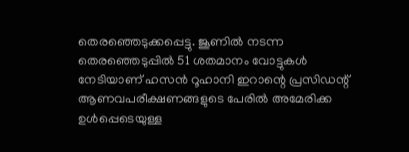തെരഞ്ഞെടുക്കപ്പെട്ടു. ജൂണില്‍ നടന്ന തെരഞ്ഞെടുപ്പില്‍ 51 ശതമാനം വോട്ടുകള്‍ നേടിയാണ്‌ ഹസന്‍ റൂഹാനി ഇറാന്റെ പ്രസിഡന്റ്‌ ആണവപരീക്ഷണങ്ങളുടെ പേരില്‍ അമേരിക്ക ഉള്‍പ്പെടെയുള്ള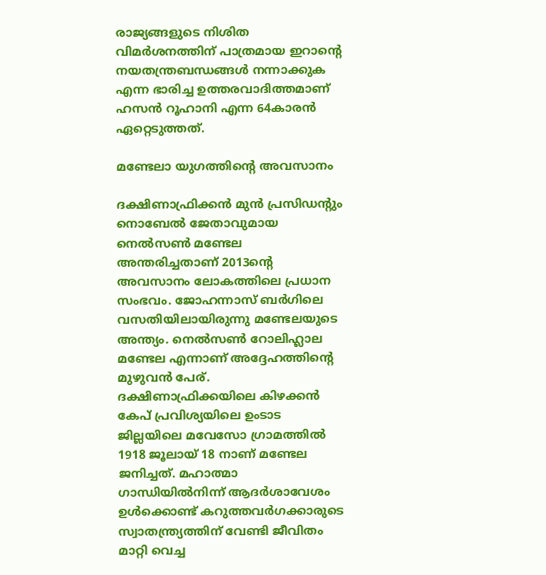രാജ്യങ്ങളുടെ നിശിത വിമര്‍ശനത്തിന്‌ പാത്രമായ ഇറാന്റെ നയതന്ത്രബന്ധങ്ങള്‍ നന്നാക്കുക എന്ന ഭാരിച്ച ഉത്തരവാദിത്തമാണ്‌ ഹസന്‍ റൂഹാനി എന്ന 64കാരന്‍ ഏറ്റെടുത്തത്‌.

മണ്ടേലാ യുഗത്തിന്റെ അവസാനം

ദക്ഷിണാഫ്രിക്കന്‍ മുന്‍ പ്രസിഡന്റും നൊബേല്‍ ജേതാവുമായ നെല്‍സണ്‍ മണ്ടേല അന്തരിച്ചതാണ്‌ 2013ന്റെ അവസാനം ലോകത്തിലെ പ്രധാന സംഭവം. ജോഹന്നാസ്‌ ബര്‍ഗിലെ വസതിയിലായിരുന്നു മണ്ടേലയുടെ അന്ത്യം. നെല്‍സണ്‍ റോലിഹ്ലാല മണ്ടേല എന്നാണ്‌ അദ്ദേഹത്തിന്റെ മുഴുവന്‍ പേര്‌. ദക്ഷിണാഫ്രിക്കയിലെ കിഴക്കന്‍ കേപ്‌ പ്രവിശ്യയിലെ ഉംടാട ജില്ലയിലെ മവേസോ ഗ്രാമത്തില്‍ 1918 ജൂലായ്‌ 18 നാണ്‌ മണ്ടേല ജനിച്ചത്‌. മഹാത്മാ ഗാന്ധിയില്‍നിന്ന്‌ ആദര്‍ശാവേശം ഉള്‍ക്കൊണ്ട്‌ കറുത്തവര്‍ഗക്കാരുടെ സ്വാതന്ത്ര്യത്തിന്‌ വേണ്ടി ജീവിതം മാറ്റി വെച്ച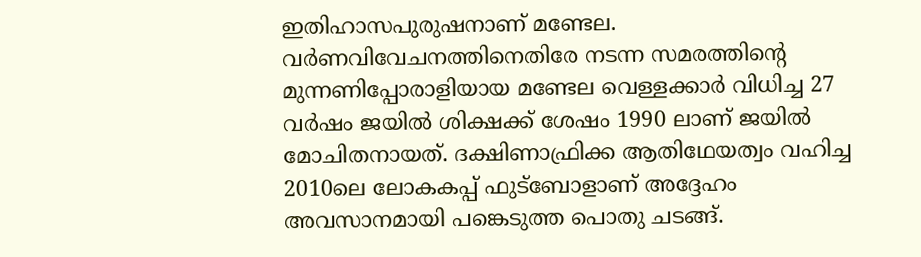ഇതിഹാസപുരുഷനാണ്‌ മണ്ടേല. വര്‍ണവിവേചനത്തിനെതിരേ നടന്ന സമരത്തിന്റെ മുന്നണിപ്പോരാളിയായ മണ്ടേല വെള്ളക്കാര്‍ വിധിച്ച 27 വര്‍ഷം ജയില്‍ ശിക്ഷക്ക്‌ ശേഷം 1990 ലാണ്‌ ജയില്‍ മോചിതനായത്‌. ദക്ഷിണാഫ്രിക്ക ആതിഥേയത്വം വഹിച്ച 2010ലെ ലോകകപ്പ്‌ ഫുട്ബോളാണ്‌ അദ്ദേഹം അവസാനമായി പങ്കെടുത്ത പൊതു ചടങ്ങ്‌.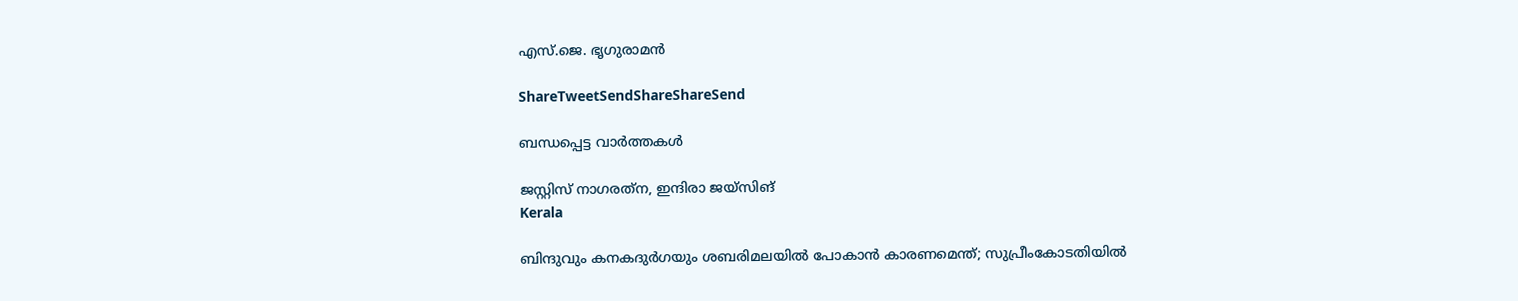എസ്‌.ജെ. ഭൃഗുരാമന്‍

ShareTweetSendShareShareSend

ബന്ധപ്പെട്ട വാര്‍ത്തകള്‍

ജസ്റ്റിസ് നാഗരത്‌ന, ഇന്ദിരാ ജയ്‌സിങ്‌
Kerala

ബിന്ദുവും കനകദുര്‍ഗയും ശബരിമലയില്‍ പോകാന്‍ കാരണമെന്ത്; സുപ്രീംകോടതിയില്‍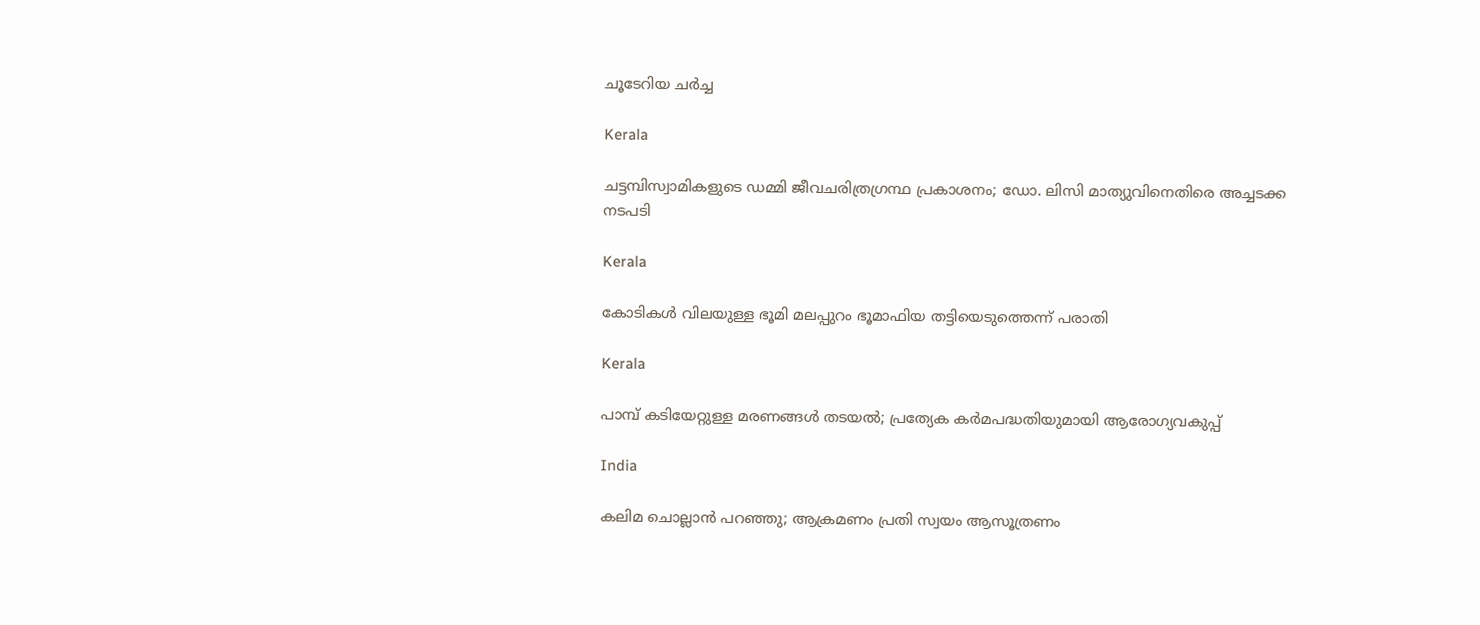ചൂടേറിയ ചര്‍ച്ച

Kerala

ചട്ടമ്പിസ്വാമികളുടെ ഡമ്മി ജീവചരിത്രഗ്രന്ഥ പ്രകാശനം; ഡോ. ലിസി മാത്യുവിനെതിരെ അച്ചടക്ക നടപടി

Kerala

കോടികള്‍ വിലയുള്ള ഭൂമി മലപ്പുറം ഭൂമാഫിയ തട്ടിയെടുത്തെന്ന് പരാതി

Kerala

പാമ്പ് കടിയേറ്റുള്ള മരണങ്ങള്‍ തടയല്‍; പ്രത്യേക കര്‍മപദ്ധതിയുമായി ആരോഗ്യവകുപ്പ്

India

കലിമ ചൊല്ലാന്‍ പറഞ്ഞു; ആക്രമണം പ്രതി സ്വയം ആസൂത്രണം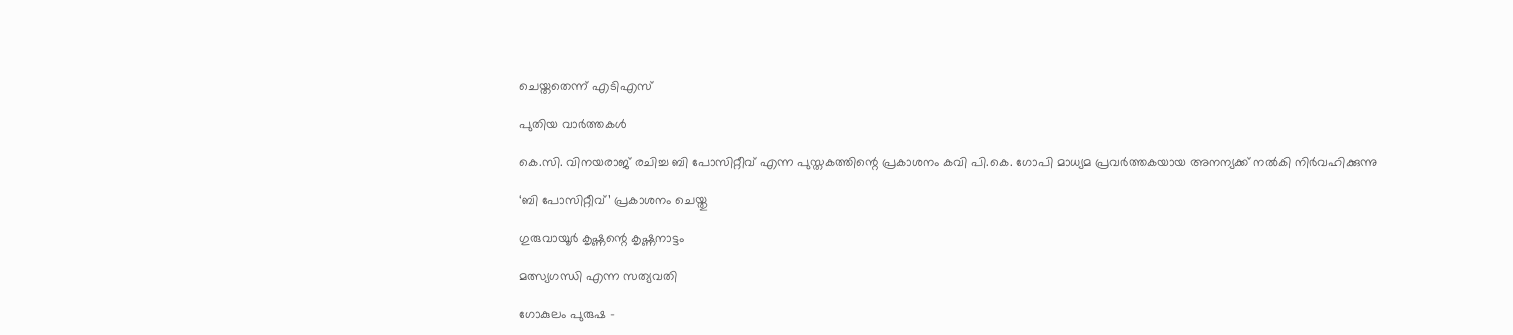ചെയ്തതെന്ന് എടിഎസ്

പുതിയ വാര്‍ത്തകള്‍

കെ.സി. വിനയരാജ് രചിച്ച ബി പോസിറ്റീവ് എന്ന പുസ്തകത്തിന്റെ പ്രകാശനം കവി പി.കെ. ഗോപി മാധ്യമ പ്രവര്‍ത്തകയായ അനന്യക്ക് നല്‍കി നിര്‍വഹിക്കുന്നു

‘ബി പോസിറ്റീവ്’ പ്രകാശനം ചെയ്തു

ഗുരുവായൂര്‍ കൃഷ്ണന്റെ കൃഷ്ണനാട്ടം

മത്സ്യഗന്ധി എന്ന സത്യവതി

ഗോകുലം പുരുഷ –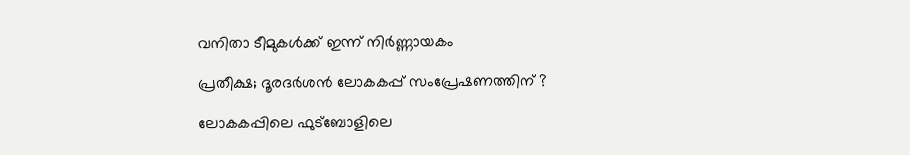വനിതാ ടീമുകള്‍ക്ക് ഇന്ന് നിര്‍ണ്ണായകം

പ്രതീക്ഷ; ദൂരദര്‍ശന്‍ ലോകകപ്പ് സംപ്രേഷണത്തിന് ?

ലോകകപ്പിലെ ഫുട്‌ബോളിലെ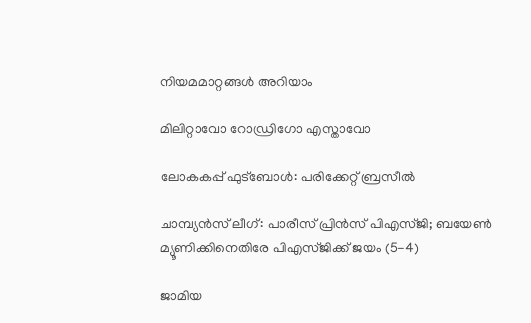നിയമമാറ്റങ്ങള്‍ അറിയാം

മിലിറ്റാവോ റോഡ്രിഗോ എസ്താവോ

ലോകകപ്പ് ഫുട്‌ബോള്‍: പരിക്കേറ്റ് ബ്രസീല്‍

ചാമ്പ്യന്‍സ് ലീഗ്: പാരീസ് പ്രിന്‍സ് പിഎസ്ജി; ബയേണ്‍ മ്യൂണിക്കിനെതിരേ പിഎസ്ജിക്ക് ജയം (5-4)

ജാമിയ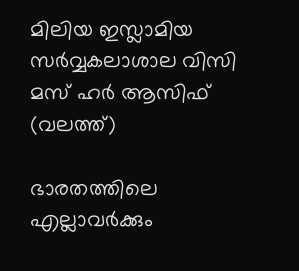മിലിയ ഇസ്ലാമിയ സര്‍വ്വകലാശാല വിസി മസ് ഹര്‍ ആസിഫ് (വലത്ത്)

ഭാരതത്തിലെ എല്ലാവര്‍ക്കും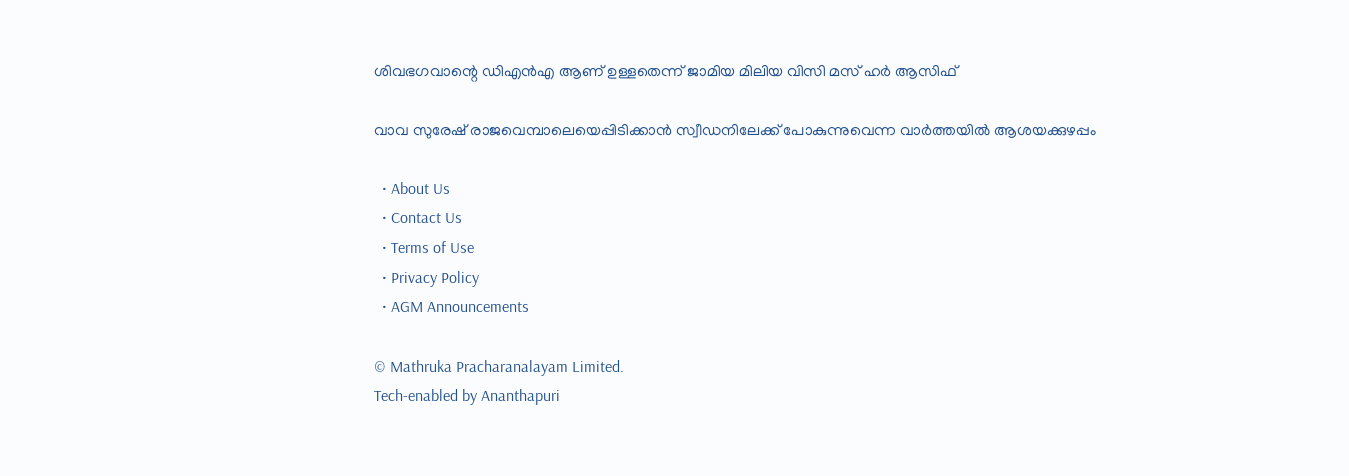ശിവഭഗവാന്റെ ഡിഎന്‍എ ആണ് ഉള്ളതെന്ന് ജാമിയ മിലിയ വിസി മസ് ഹര്‍ ആസിഫ്

വാവ സുരേഷ് രാജവെമ്പാലെയെപ്പിടിക്കാന്‍ സ്വീഡനിലേക്ക് പോകുന്നുവെന്ന വാര്‍ത്തയില്‍ ആശയക്കുഴപ്പം

  • About Us
  • Contact Us
  • Terms of Use
  • Privacy Policy
  • AGM Announcements

© Mathruka Pracharanalayam Limited.
Tech-enabled by Ananthapuri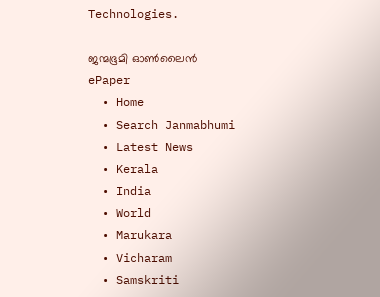Technologies.

ജന്മഭൂമി ഓണ്‍ലൈന്‍
ePaper
  • Home
  • Search Janmabhumi
  • Latest News
  • Kerala
  • India
  • World
  • Marukara
  • Vicharam
  • Samskriti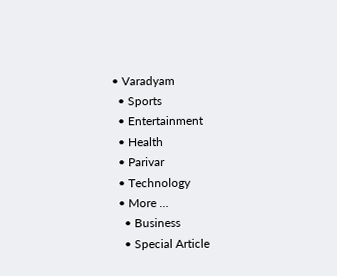• Varadyam
  • Sports
  • Entertainment
  • Health
  • Parivar
  • Technology
  • More …
    • Business
    • Special Article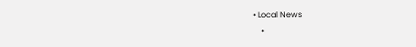• Local News
    •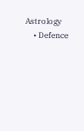Astrology
    • Defence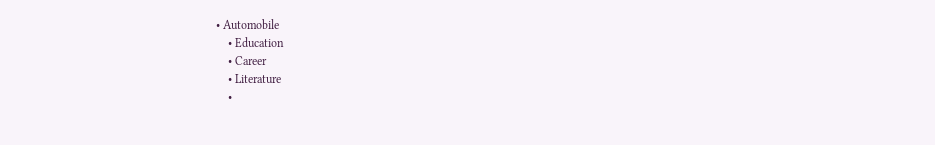• Automobile
    • Education
    • Career
    • Literature
    •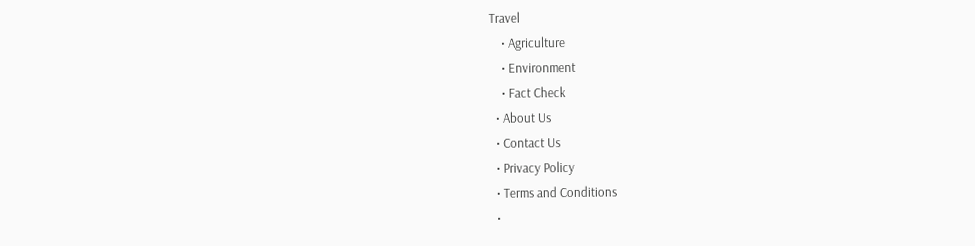Travel
    • Agriculture
    • Environment
    • Fact Check
  • About Us
  • Contact Us
  • Privacy Policy
  • Terms and Conditions
  •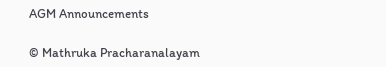AGM Announcements

© Mathruka Pracharanalayam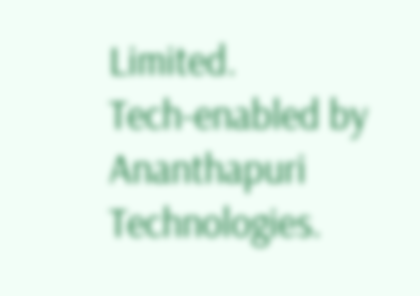Limited.
Tech-enabled by Ananthapuri Technologies.